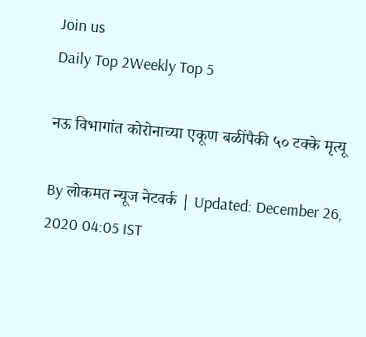Join us
Daily Top 2Weekly Top 5

नऊ विभागांत कोरोनाच्या एकूण बळींपैकी ५० टक्के मृत्यू

By लोकमत न्यूज नेटवर्क | Updated: December 26, 2020 04:05 IST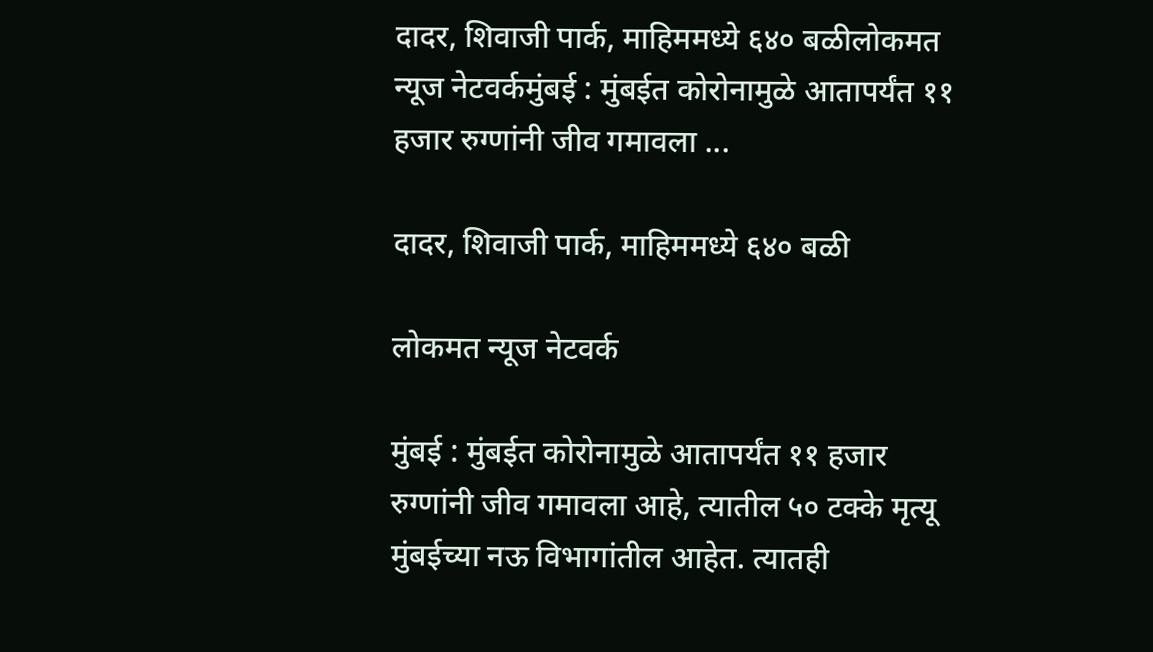दादर, शिवाजी पार्क, माहिममध्ये ६४० बळीलोकमत न्यूज नेटवर्कमुंबई : मुंबईत कोरोनामुळे आतापर्यंत ११ हजार रुग्णांनी जीव गमावला ...

दादर, शिवाजी पार्क, माहिममध्ये ६४० बळी

लोकमत न्यूज नेटवर्क

मुंबई : मुंबईत कोरोनामुळे आतापर्यंत ११ हजार रुग्णांनी जीव गमावला आहे, त्यातील ५० टक्के मृत्यू मुंबईच्या नऊ विभागांतील आहेत. त्यातही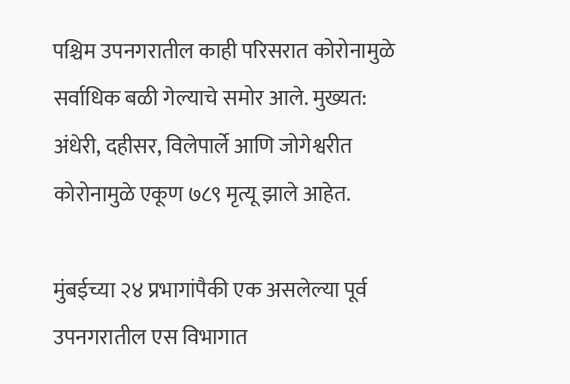पश्चिम उपनगरातील काही परिसरात कोरोनामुळे सर्वाधिक बळी गेल्याचे समोर आले. मुख्यत: अंधेरी, दहीसर, विलेपार्ले आणि जोगेश्वरीत कोरोनामुळे एकूण ७८९ मृत्यू झाले आहेत.

मुंबईच्या २४ प्रभागांपैकी एक असलेल्या पूर्व उपनगरातील एस विभागात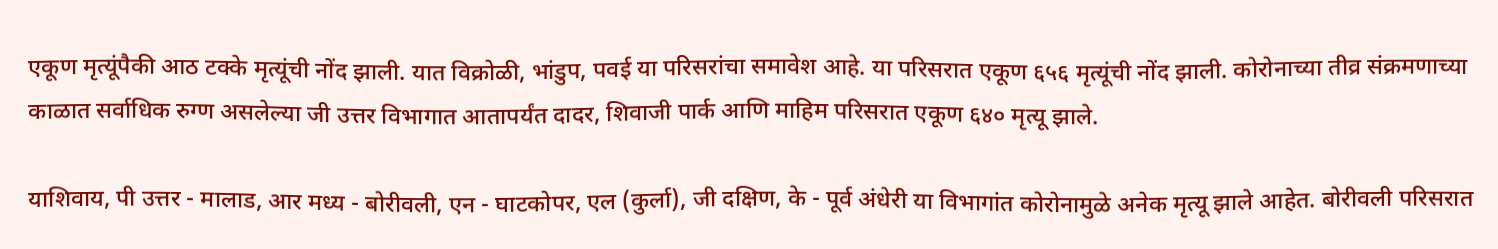एकूण मृत्यूंपैकी आठ टक्के मृत्यूंची नोंद झाली. यात विक्रोळी, भांडुप, पवई या परिसरांचा समावेश आहे. या परिसरात एकूण ६५६ मृत्यूंची नोंद झाली. कोरोनाच्या तीव्र संक्रमणाच्या काळात सर्वाधिक रुग्ण असलेल्या जी उत्तर विभागात आतापर्यंत दादर, शिवाजी पार्क आणि माहिम परिसरात एकूण ६४० मृत्यू झाले.

याशिवाय, पी उत्तर - मालाड, आर मध्य - बोरीवली, एन - घाटकोपर, एल (कुर्ला), जी दक्षिण, के - पूर्व अंधेरी या विभागांत कोरोनामुळे अनेक मृत्यू झाले आहेत. बोरीवली परिसरात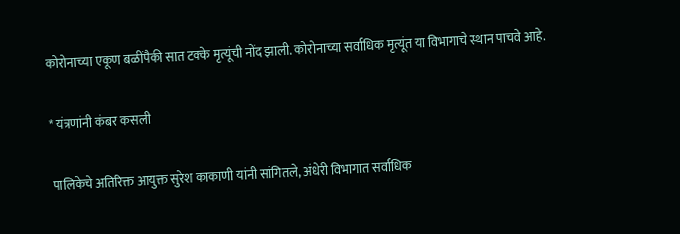कोरोनाच्या एकूण बळींपैकी सात टक्के मृत्यूंची नोंद झाली. कोरोनाच्या सर्वाधिक मृत्यूंत या विभागाचे स्थान पाचवे आहे.

* यंत्रणांनी कंबर कसली

पालिकेचे अतिरिक्त आयुक्त सुरेश काकाणी यांनी सांगितले, अंधेरी विभागात सर्वाधिक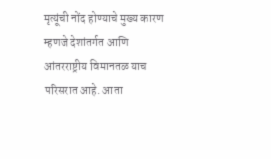मृत्यूंची नोंद होण्याचे मुख्य कारण म्हणजे देशांतर्गत आणि आंतरराष्ट्रीय विमानतळ याच परिसरात आहे. आता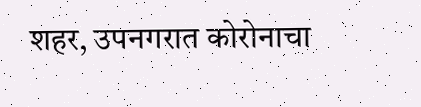शहर, उपनगरात कोरोनाचा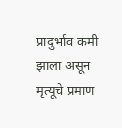प्रादुर्भाव कमी झाला असून मृत्यूचे प्रमाण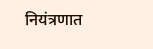नियंत्रणात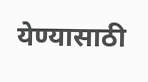येण्यासाठी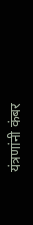यंत्रणांनी कंबर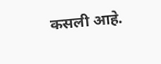कसली आहे.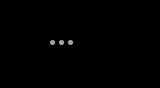...